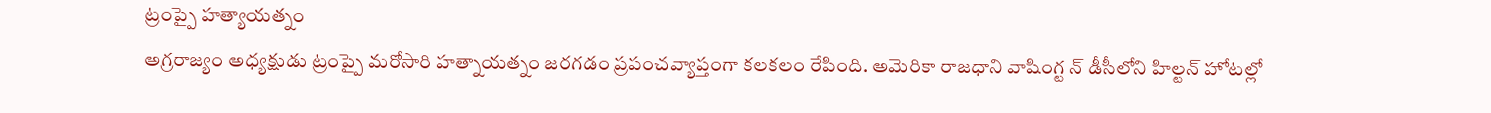ట్రంప్పై హత్యాయత్నం
అగ్రరాజ్యం అధ్యక్షుడు ట్రంప్పై మరోసారి హత్నాయత్నం జరగడం ప్రపంచవ్యాప్తంగా కలకలం రేపింది. అమెరికా రాజధాని వాషింగ్ట న్ డీసీలోని హిల్టన్ హోటల్లో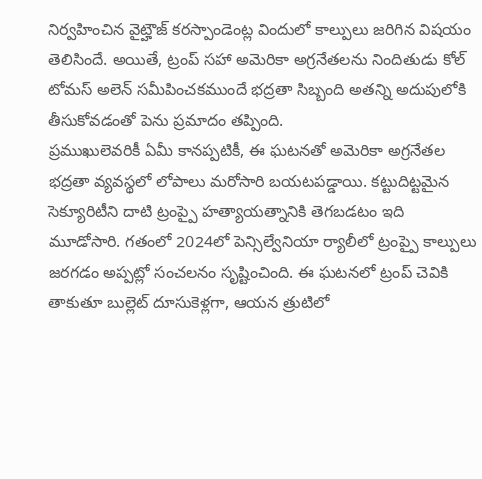నిర్వహించిన వైట్హౌజ్ కరస్పాండెంట్ల విందులో కాల్పులు జరిగిన విషయం తెలిసిందే. అయితే, ట్రంప్ సహా అమెరికా అగ్రనేతలను నిందితుడు కోల్ టోమస్ అలెన్ సమీపించకముందే భద్రతా సిబ్బంది అతన్ని అదుపులోకి తీసుకోవడంతో పెను ప్రమాదం తప్పింది.
ప్రముఖులెవరికీ ఏమీ కానప్పటికీ, ఈ ఘటనతో అమెరికా అగ్రనేతల భద్రతా వ్యవస్థలో లోపాలు మరోసారి బయటపడ్డాయి. కట్టుదిట్టమైన సెక్యూరిటీని దాటి ట్రంప్పై హత్యాయత్నానికి తెగబడటం ఇది మూడోసారి. గతంలో 2024లో పెన్సిల్వేనియా ర్యాలీలో ట్రంప్పై కాల్పులు జరగడం అప్పట్లో సంచలనం సృష్టించింది. ఈ ఘటనలో ట్రంప్ చెవికి తాకుతూ బుల్లెట్ దూసుకెళ్లగా, ఆయన త్రుటిలో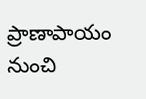ప్రాణాపాయం నుంచి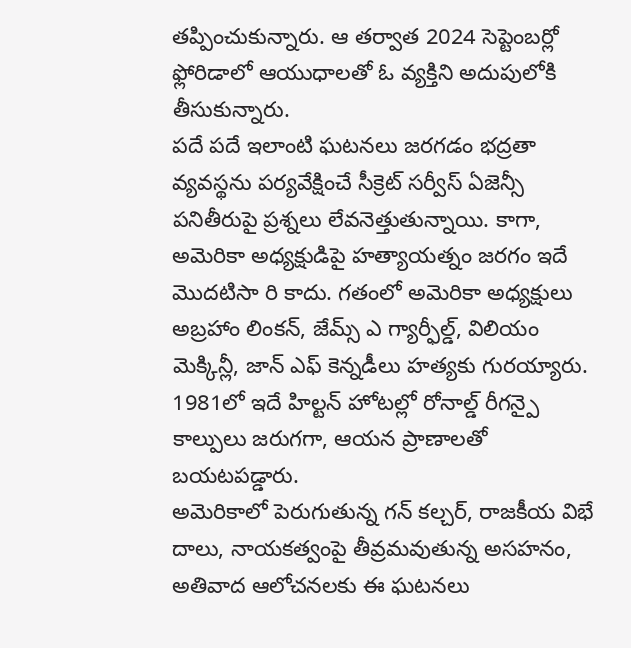తప్పించుకున్నారు. ఆ తర్వాత 2024 సెప్టెంబర్లో ఫ్లోరిడాలో ఆయుధాలతో ఓ వ్యక్తిని అదుపులోకి తీసుకున్నారు.
పదే పదే ఇలాంటి ఘటనలు జరగడం భద్రతా వ్యవస్థను పర్యవేక్షించే సీక్రెట్ సర్వీస్ ఏజెన్సీ పనితీరుపై ప్రశ్నలు లేవనెత్తుతున్నాయి. కాగా, అమెరికా అధ్యక్షుడిపై హత్యాయత్నం జరగం ఇదే మొదటిసా రి కాదు. గతంలో అమెరికా అధ్యక్షులు అబ్రహాం లింకన్, జేమ్స్ ఎ గ్యార్ఫీల్డ్, విలియం మెక్కిన్లీ, జాన్ ఎఫ్ కెన్నడీలు హత్యకు గురయ్యారు. 1981లో ఇదే హిల్టన్ హోటల్లో రోనాల్డ్ రీగన్పై కాల్పులు జరుగగా, ఆయన ప్రాణాలతో బయటపడ్డారు.
అమెరికాలో పెరుగుతున్న గన్ కల్చర్, రాజకీయ విభే దాలు, నాయకత్వంపై తీవ్రమవుతున్న అసహనం, అతివాద ఆలోచనలకు ఈ ఘటనలు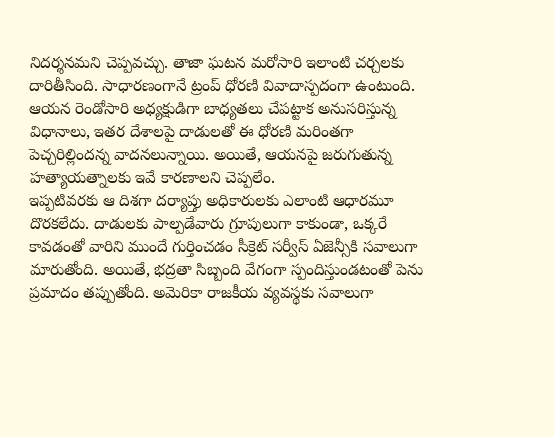నిదర్శనమని చెప్పవచ్చు. తాజా ఘటన మరోసారి ఇలాంటి చర్చలకు దారితీసింది. సాధారణంగానే ట్రంప్ ధోరణి వివాదాస్పదంగా ఉంటుంది. ఆయన రెండోసారి అధ్యక్షుడిగా బాధ్యతలు చేపట్టాక అనుసరిస్తున్న విధానాలు, ఇతర దేశాలపై దాడులతో ఈ ధోరణి మరింతగా పెచ్చరిల్లిందన్న వాదనలున్నాయి. అయితే, ఆయనపై జరుగుతున్న హత్యాయత్నాలకు ఇవే కారణాలని చెప్పలేం.
ఇప్పటివరకు ఆ దిశగా దర్యాప్తు అధికారులకు ఎలాంటి ఆధారమూ దొరకలేదు. దాడులకు పాల్పడేవారు గ్రూపులుగా కాకుండా, ఒక్కరే కావడంతో వారిని ముందే గుర్తించడం సీక్రెట్ సర్వీస్ ఏజెన్సీకి సవాలుగా మారుతోంది. అయితే, భద్రతా సిబ్బంది వేగంగా స్పందిస్తుండటంతో పెను ప్రమాదం తప్పుతోంది. అమెరికా రాజకీయ వ్యవస్థకు సవాలుగా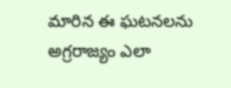మారిన ఈ ఘటనలను అగ్రరాజ్యం ఎలా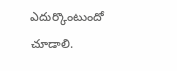ఎదుర్కొంటుందో చూడాలి.